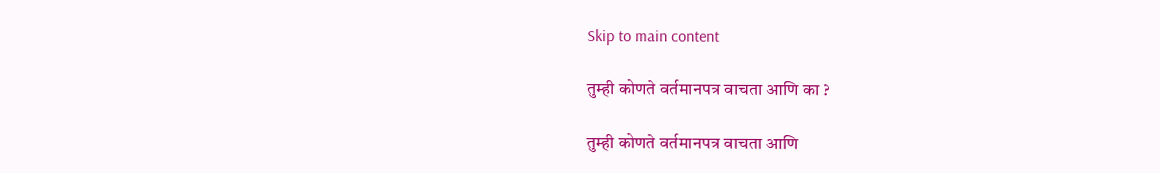Skip to main content

तुम्ही कोणते वर्तमानपत्र वाचता आणि का ?

तुम्ही कोणते वर्तमानपत्र वाचता आणि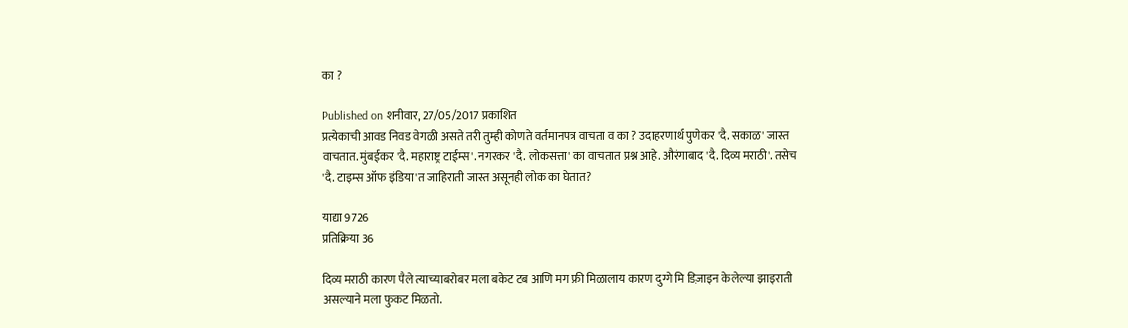का ?

Published on शनीवार, 27/05/2017 प्रकाशित
प्रत्येकाची आवड निवड वेगळी असते तरी तुम्ही कोणते वर्तमानपत्र वाचता व का ? उदाहरणार्थ पुणेकर 'दै. सकाळ' जास्त वाचतात. मुंबईकर 'दै. महाराष्ट्र टाईम्स'. नगरकर 'दै. लोकसत्ता' का वाचतात प्रश्न आहे. औरंगाबाद 'दै. दिव्य मराठी'. तसेच 'दै. टाइम्स ऑफ इंडिया'त जाहिराती जास्त असूनही लोक का घेतात?

याद्या 9726
प्रतिक्रिया 36

दिव्य मराठी कारण पैले त्याच्याबरोबर मला बकेट टब आणि मग फ्री मिळालाय कारण दुग्गे मि डिज़ाइन केलेल्या झाइराती असल्याने मला फुकट मिळतो.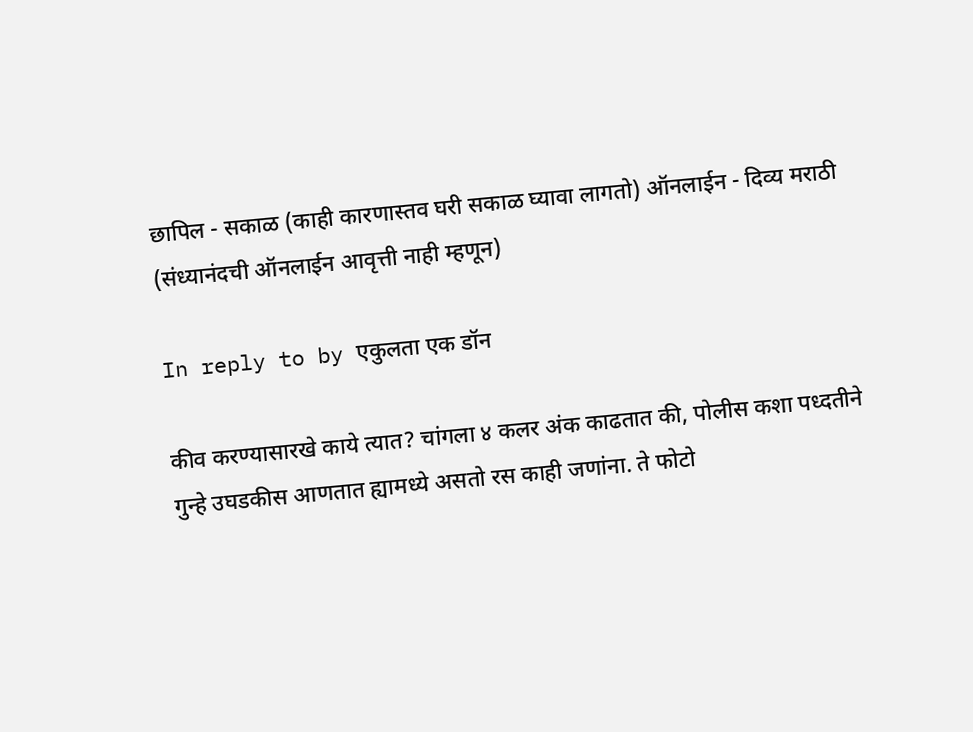छापिल - सकाळ (काही कारणास्तव घरी सकाळ घ्यावा लागतो) ऑनलाईन - दिव्य मराठी (संध्यानंदची ऑनलाईन आवृत्ती नाही म्हणून)

In reply to by एकुलता एक डॉन

कीव करण्यासारखे काये त्यात? चांगला ४ कलर अंक काढतात की, पोलीस कशा पध्दतीने गुन्हे उघडकीस आणतात ह्यामध्ये असतो रस काही जणांना. ते फोटो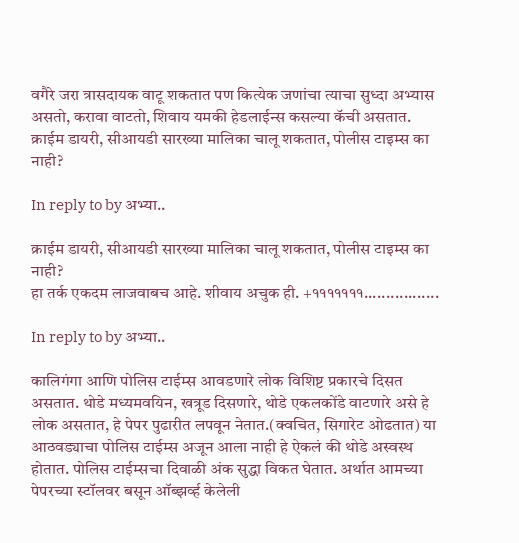वगैरे जरा त्रासदायक वाटू शकतात पण कित्येक जणांचा त्याचा सुध्दा अभ्यास असतो, करावा वाटतो, शिवाय यमकी हेडलाईन्स कसल्या कॅची असतात. क्राईम डायरी, सीआयडी सारख्या मालिका चालू शकतात, पोलीस टाइम्स का नाही?

In reply to by अभ्या..

क्राईम डायरी, सीआयडी सारख्या मालिका चालू शकतात, पोलीस टाइम्स का नाही?
हा तर्क एकदम लाजवाबच आहे. शीवाय अचुक ही. +१११११११.................

In reply to by अभ्या..

कालिगंगा आणि पोलिस टाईम्स आवडणारे लोक विशिष्ट प्रकारचे दिसत असतात. थोडे मध्यमवयिन, खत्रूड दिसणारे, थोडे एकलकोंडे वाटणारे असे हे लोक असतात, हे पेपर पुढारीत लपवून नेतात.(क्वचित, सिगारेट ओढतात) या आठवड्याचा पोलिस टाईम्स अजून आला नाही हे ऐकलं की थोडे अस्वस्थ होतात. पोलिस टाईम्सचा दिवाळी अंक सुद्धा विकत घेतात. अर्थात आमच्या पेपरच्या स्टॉलवर बसून ऑब्झर्व्ह केलेली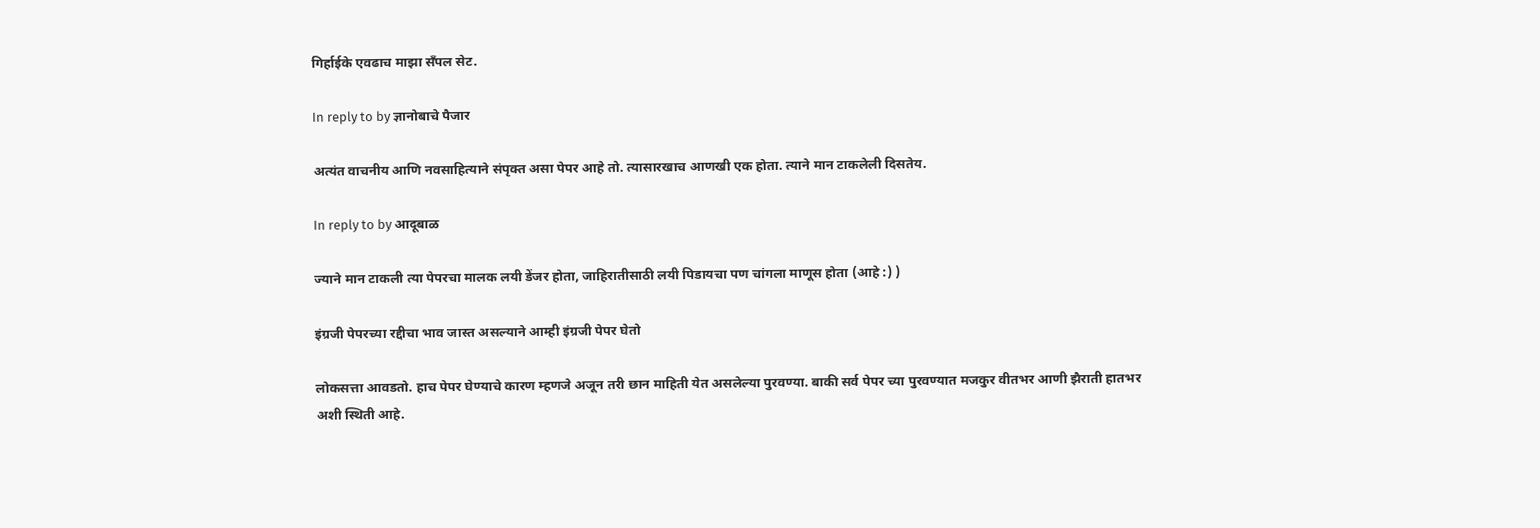गिर्हाईके एवढाच माझा सँपल सेट.

In reply to by ज्ञानोबाचे पैजार

अत्यंत वाचनीय आणि नवसाहित्याने संपृक्त असा पेपर आहे तो. त्यासारखाच आणखी एक होता. त्याने मान टाकलेली दिसतेय.

In reply to by आदूबाळ

ज्याने मान टाकली त्या पेपरचा मालक लयी डेंजर होता, जाहिरातीसाठी लयी पिडायचा पण चांगला माणूस होता (आहे :) )

इंग्रजी पेपरच्या रद्दीचा भाव जास्त असल्याने आम्ही इंग्रजी पेपर घेतो

लोकसत्ता आवडतो. हाच पेपर घेण्याचे कारण म्हणजे अजून तरी छान माहिती येत असलेल्या पुरवण्या. बाकी सर्व पेपर च्या पुरवण्यात मजकुर वीतभर आणी झैराती हातभर अशी स्थिती आहे.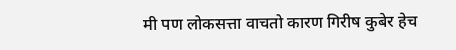मी पण लोकसत्ता वाचतो कारण गिरीष कुबेर हेच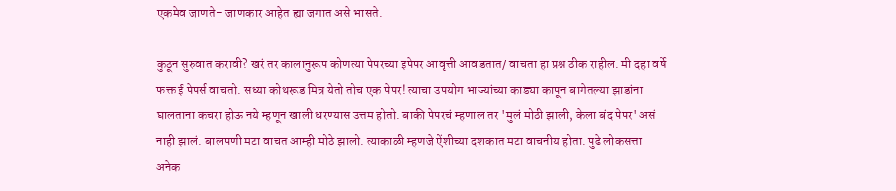एकमेव जाणते- जाणकार आहेत ह्या जगात असे भासते.

कुठून सुरुवात करावी? खरं तर कालानुरूप कोणत्या पेपरच्या इपेपर आवृत्ती आवडतात/ वाचता हा प्रश्न ठीक राहील. मी दहा वर्षे फक्त ई पेपर्स वाचतो. सध्या कोथरूड मित्र येतो तोच एक पेपर! त्याचा उपयोग भाज्यांच्या काड्या कापून बागेतल्या झाडांना घालताना कचरा होऊ नये म्हणून खाली धरण्यास उत्तम होतो. बाकी पेपरचं म्हणाल तर 'मुलं मोठी झाली, केला बंद पेपर' असं नाही झालं. बालपणी मटा वाचत आम्ही मोठे झालो. त्याकाळी म्हणजे ऐंशीच्या दशकात मटा वाचनीय होता. पुढे लोकसत्ता अनेक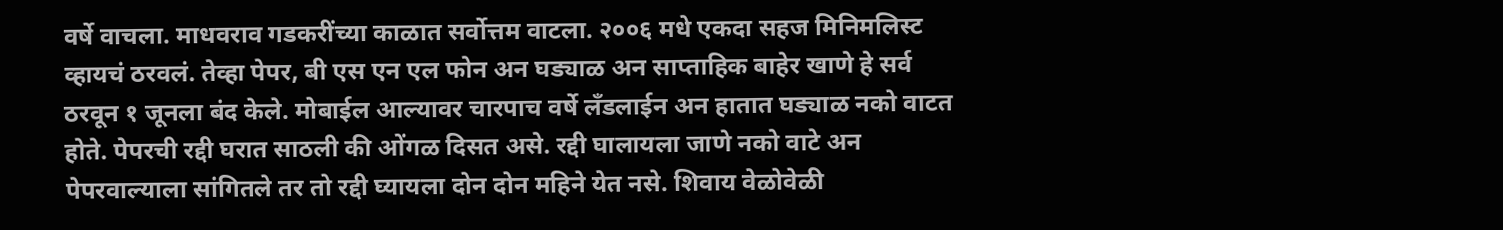वर्षे वाचला. माधवराव गडकरींच्या काळात सर्वोत्तम वाटला. २००६ मधे एकदा सहज मिनिमलिस्ट व्हायचं ठरवलं. तेव्हा पेपर, बी एस एन एल फोन अन घड्याळ अन साप्ताहिक बाहेर खाणे हे सर्व ठरवून १ जूनला बंद केले. मोबाईल आल्यावर चारपाच वर्षे लँडलाईन अन हातात घड्याळ नको वाटत होते. पेपरची रद्दी घरात साठली की ओंगळ दिसत असे. रद्दी घालायला जाणे नको वाटे अन पेपरवाल्याला सांगितले तर तो रद्दी घ्यायला दोन दोन महिने येत नसे. शिवाय वेळोवेळी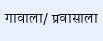गावाला/ प्रवासाला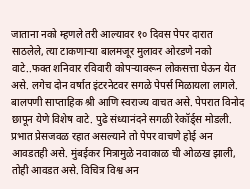जाताना नको म्हणले तरी आल्यावर १० दिवस पेपर दारात साठलेले, त्या टाकणार्‍या बालमजूर मुलावर ओरडणे नको वाटे..फक्त शनिवार रविवारी कोपर्‍यावरून लोकसत्ता घेऊन येत असे. लगेच दोन वर्षात इंटरनेटवर सगळे पेपर्स मिळायला लागले. बालपणी साप्ताहिक श्री आणि स्वराज्य वाचत असे. पेपरात विनोद छापून येणे विशेष वाटे. पुढे संध्यानंदने सगळी रेकॉर्ड्स मोडली. प्रभात प्रेसजवळ रहात असल्याने तो पेपर वाचणे होई अन आवडतही असे. मुंबईकर मित्रामुळे नवाकाळ ची ओळख झाली, तोही आवडत असे. विचित्र विश्व अन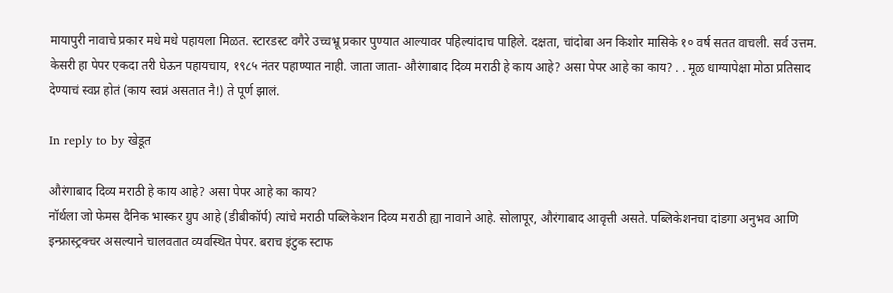मायापुरी नावाचे प्रकार मधे मधे पहायला मिळत. स्टारडस्ट वगैरे उच्चभ्रू प्रकार पुण्यात आल्यावर पहिल्यांदाच पाहिले. दक्षता, चांदोबा अन किशोर मासिके १० वर्ष सतत वाचली. सर्व उत्तम. केसरी हा पेपर एकदा तरी घेऊन पहायचाय, १९८५ नंतर पहाण्यात नाही. जाता जाता- औरंगाबाद दिव्य मराठी हे काय आहे? असा पेपर आहे का काय? . . मूळ धाग्यापेक्षा मोठा प्रतिसाद देण्याचं स्वप्न होतं (काय स्वप्नं असतात नै!) ते पूर्ण झालं.

In reply to by खेडूत

औरंगाबाद दिव्य मराठी हे काय आहे? असा पेपर आहे का काय?
नॉर्थला जो फेमस दैनिक भास्कर ग्रुप आहे (डीबीकॉर्प) त्यांचे मराठी पब्लिकेशन दिव्य मराठी ह्या नावाने आहे. सोलापूर, औरंगाबाद आवृत्ती असते. पब्लिकेशनचा दांडगा अनुभव आणि इन्फ्रास्ट्रक्चर असल्याने चालवतात व्यवस्थित पेपर. बराच इंटुक स्टाफ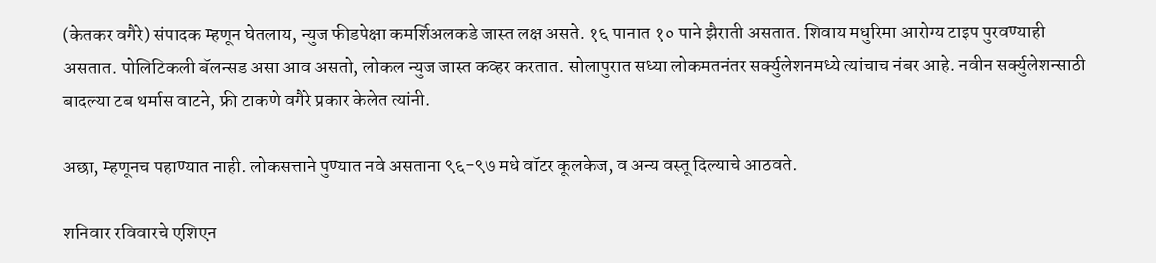(केतकर वगैरे) संपादक म्हणून घेतलाय, न्युज फीडपेक्षा कमर्शिअलकडे जास्त लक्ष असते. १६ पानात १० पाने झैराती असतात. शिवाय मधुरिमा आरोग्य टाइप पुरवण्याही असतात. पोलिटिकली बॅलन्सड असा आव असतो, लोकल न्युज जास्त कव्हर करतात. सोलापुरात सध्या लोकमतनंतर सर्क्युलेशनमध्ये त्यांचाच नंबर आहे. नवीन सर्क्युलेशन्साठी बादल्या टब थर्मास वाटने, फ्री टाकणे वगैरे प्रकार केलेत त्यांनी.

अछा, म्हणूनच पहाण्यात नाही. लोकसत्ताने पुण्यात नवे असताना ९६-९७ मधे वॉटर कूलकेज, व अन्य वस्तू दिल्याचे आठवते.

शनिवार रविवारचे एशिएन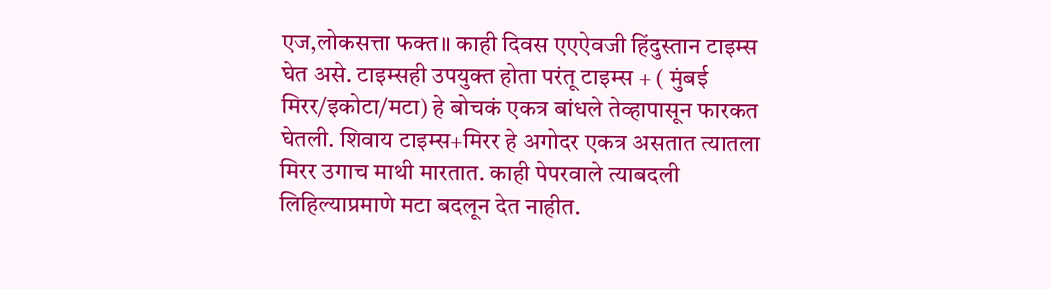एज,लोकसत्ता फक्त॥ काही दिवस एएऐवजी हिंदुस्तान टाइम्स घेत असे. टाइम्सही उपयुक्त होता परंतू टाइम्स + ( मुंबई मिरर/इकोटा/मटा) हे बोचकं एकत्र बांधले तेव्हापासून फारकत घेतली. शिवाय टाइम्स+मिरर हे अगोदर एकत्र असतात त्यातला मिरर उगाच माथी मारतात. काही पेपरवाले त्याबदली लिहिल्याप्रमाणे मटा बदलून देत नाहीत.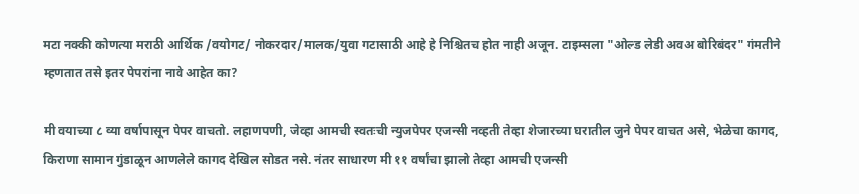मटा नक्की कोणत्या मराठी आर्थिक /वयोगट/ नोकरदार/मालक/युवा गटासाठी आहे हे निश्चितच होत नाही अजून. टाइम्सला "ओल्ड लेडी अवअ बोरिबंदर" गंमतीने म्हणतात तसे इतर पेपरांना नावे आहेत का?

मी वयाच्या ८ व्या वर्षापासून पेपर वाचतो. लहाणपणी, जेव्हा आमची स्वतःची न्युजपेपर एजन्सी नव्हती तेव्हा शेजारच्या घरातील जुने पेपर वाचत असे, भेळेचा कागद, किराणा सामान गुंडाळून आणलेले कागद देखिल सोडत नसे. नंतर साधारण मी ११ वर्षांचा झालो तेव्हा आमची एजन्सी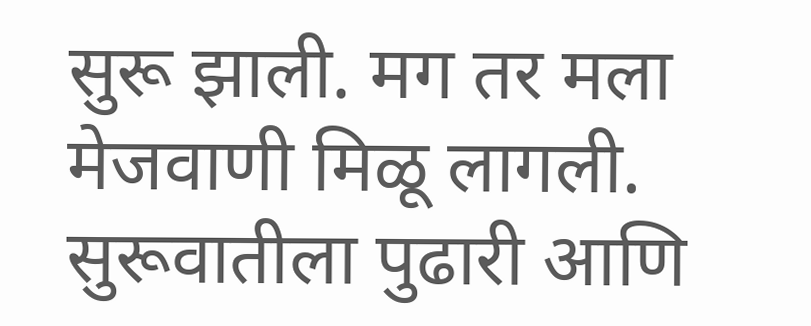सुरू झाली. मग तर मला मेजवाणी मिळू लागली. सुरूवातीला पुढारी आणि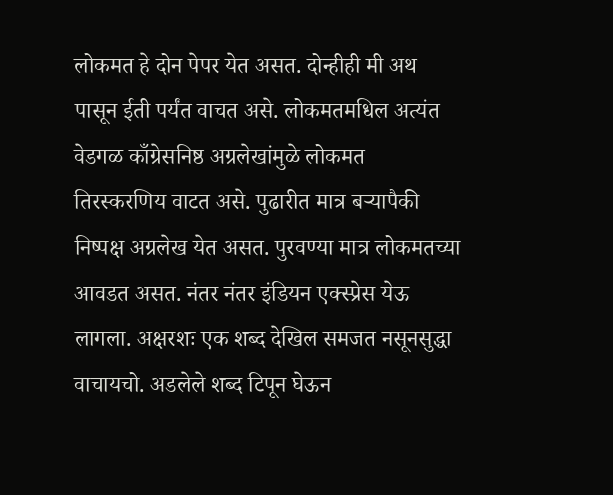लोकमत हे दोन पेपर येत असत. दोन्हीही मी अथ पासून ईती पर्यंत वाचत असे. लोकमतमधिल अत्यंत वेडगळ काँग्रेसनिष्ठ अग्रलेखांमुळे लोकमत तिरस्करणिय वाटत असे. पुढारीत मात्र बर्‍यापैकी निष्पक्ष अग्रलेख येत असत. पुरवण्या मात्र लोकमतच्या आवडत असत. नंतर नंतर इंडियन एक्स्प्रेस येऊ लागला. अक्षरशः एक शब्द देखिल समजत नसूनसुद्धा वाचायचो. अडलेले शब्द टिपून घेऊन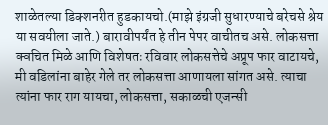शाळेतल्या डिक्शनरीत हुडकायचो.(माझे इंग्रजी सुधारण्याचे बरेचसे श्रेय या सवयीला जाते.) बारावीपर्यंत हे तीन पेपर वाचीतच असे. लोकसत्ता क्वचित मिळे आणि विशेषतः रविवार लोकसत्तेचे अप्रूप फार वाटायचे, मी वडिलांना बाहेर गेले तर लोकसत्ता आणायला सांगत असे. त्याचा त्यांना फार राग यायचा, लोकसत्ता, सकाळची एजन्सी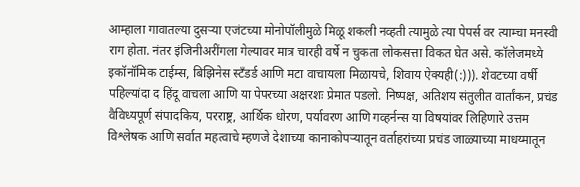आम्हाला गावातल्या दुसर्‍या एजंटच्या मोनोपॉलीमुळे मिळू शकली नव्हती त्यामुळे त्या पेपर्स वर त्याम्चा मनस्वी राग होता. नंतर इंजिनीअरींगला गेल्यावर मात्र चारही वर्षे न चुकता लोकसत्ता विकत घेत असे. कॉलेजमध्ये इकॉनॉमिक टाईम्स, बिझिनेस स्टँडर्ड आणि मटा वाचायला मिळायचे, शिवाय ऐक्यही(:))). शेवटच्या वर्षी पहिल्यांदा द हिंदू वाचला आणि या पेपरच्या अक्षरशः प्रेमात पडलो. निष्पक्ष, अतिशय संतुलीत वार्तांकन, प्रचंड वैविध्यपूर्ण संपादकिय, परराष्ट्र, आर्थिक धोरण, पर्यावरण आणि गव्हर्नन्स या विषयांवर लिहिणारे उत्तम विश्लेषक आणि सर्वात महत्वाचे म्हणजे देशाच्या कानाकोपर्‍यातून वर्ताहरांच्या प्रचंड जाळ्याच्या माधय्मातून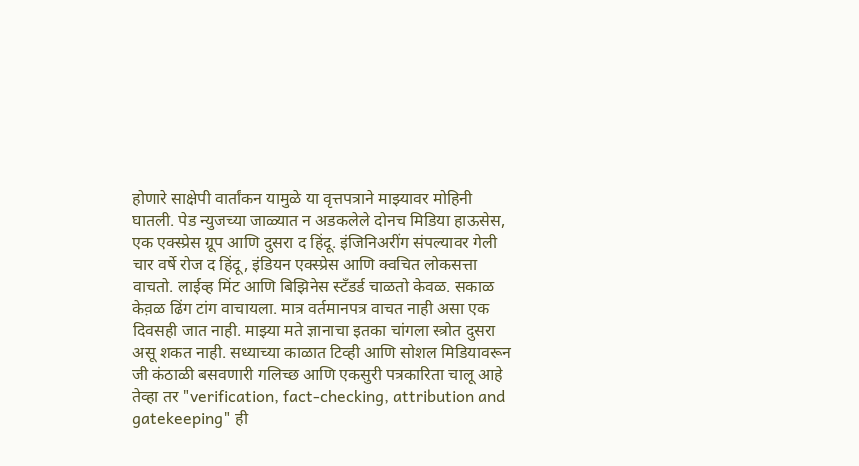होणारे साक्षेपी वार्तांकन यामुळे या वृत्तपत्राने माझ्यावर मोहिनी घातली. पेड न्युजच्या जाळ्यात न अडकलेले दोनच मिडिया हाऊसेस, एक एक्स्प्रेस ग्रूप आणि दुसरा द हिंदू. इंजिनिअरींग संपल्यावर गेली चार वर्षे रोज द हिंदू, इंडियन एक्स्प्रेस आणि क्वचित लोकसत्ता वाचतो. लाईव्ह मिंट आणि बिझिनेस स्टँडर्ड चाळतो केवळ. सकाळ केव़ळ ढिंग टांग वाचायला. मात्र वर्तमानपत्र वाचत नाही असा एक दिवसही जात नाही. माझ्या मते ज्ञानाचा इतका चांगला स्त्रोत दुसरा असू शकत नाही. सध्याच्या काळात टिव्ही आणि सोशल मिडियावरून जी कंठाळी बसवणारी गलिच्छ आणि एकसुरी पत्रकारिता चालू आहे तेव्हा तर "verification, fact-checking, attribution and gatekeeping" ही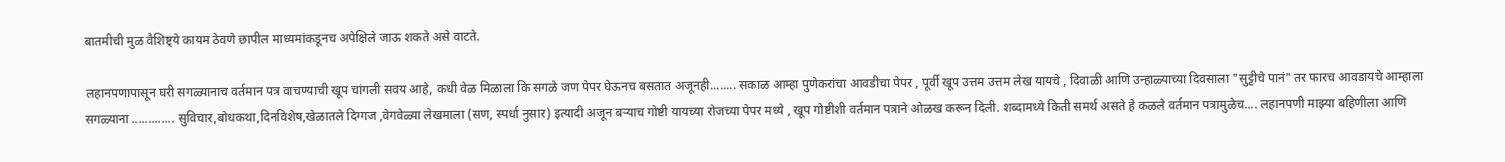बातमीची मुळ वैशिष्ट्ये कायम ठेवणे छापील माध्यमांकडूनच अपेक्षिले जाऊ शकते असे वाटते.

लहानपणापासून घरी सगळ्यानाच वर्तमान पत्र वाचण्याची खूप चांगली सवय आहे, कधी वेळ मिळाला कि सगळे जण पेपर घेऊनच बसतात अजूनही........ सकाळ आम्हा पुणेकरांचा आवडीचा पेपर , पूर्वी खूप उत्तम उत्तम लेख यायचे , दिवाळी आणि उन्हाळ्याच्या दिवसाला "सुट्टीचे पानं" तर फारच आवडायचे आम्हाला सगळ्याना ............. सुविचार,बोधकथा,दिनविशेष,खेळातले दिग्गज ,वेगवेळ्या लेखमाला (सण, स्पर्धा नुसार) इत्यादी अजून बऱ्याच गोष्टी यायच्या रोजच्या पेपर मध्ये , खूप गोष्टीशी वर्तमान पत्राने ओळख करून दिली. शब्दामध्ये किती समर्थ असते हे कळले वर्तमान पत्रामुळेच.... लहानपणी माझ्या बहिणीला आणि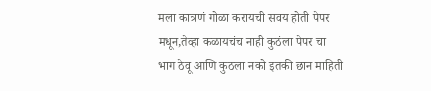मला कात्रणं गोळा करायची सवय होती पेपर मधून,तेव्हा कळायचंच नाही कुठंला पेपर चा भाग ठेवू आणि कुठला नको इतकी छान माहिती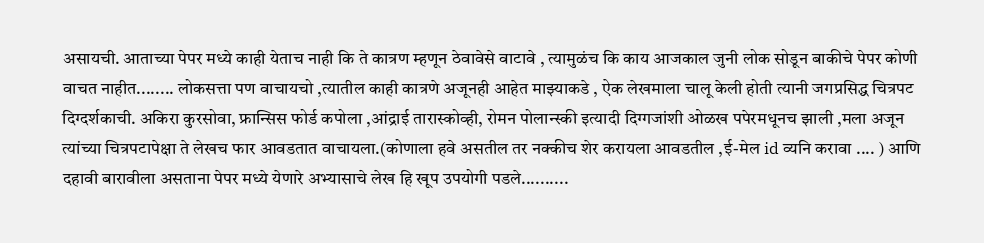असायची. आताच्या पेपर मध्ये काही येताच नाही कि ते कात्रण म्हणून ठेवावेसे वाटावे , त्यामुळंच कि काय आजकाल जुनी लोक सोडून बाकीचे पेपर कोणी वाचत नाहीत........ लोकसत्ता पण वाचायचो ,त्यातील काही कात्रणे अजूनही आहेत माझ्याकडे , ऐक लेखमाला चालू केली होती त्यानी जगप्रसिद्ध चित्रपट दिग्दर्शकाची. अकिरा कुरसोवा, फ्रान्सिस फोर्ड कपोला ,आंद्राई तारास्कोव्ही, रोमन पोलान्स्की इत्यादी दिग्गजांशी ओळख पपेरमधूनच झाली ,मला अजून त्यांच्या चित्रपटापेक्षा ते लेखच फार आवडतात वाचायला.(कोणाला हवे असतील तर नक्कीच शेर करायला आवडतील ,ई-मेल id व्यनि करावा .... ) आणि दहावी बारावीला असताना पेपर मध्ये येणारे अभ्यासाचे लेख हि खूप उपयोगी पडले..........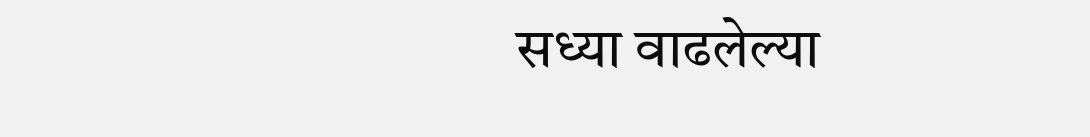सध्या वाढलेल्या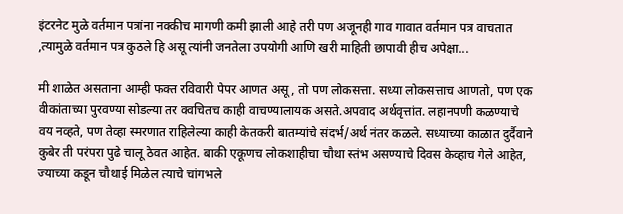इंटरनेट मुळे वर्तमान पत्रांना नक्कीच मागणी कमी झाली आहे तरी पण अजूनही गाव गावात वर्तमान पत्र वाचतात ,त्यामुळे वर्तमान पत्र कुठले हि असू त्यांनी जनतेला उपयोगी आणि खरी माहिती छापावी हीच अपेक्षा...

मी शाळेत असताना आम्ही फक्त रविवारी पेपर आणत असू, तो पण लोकसत्ता. सध्या लोकसत्ताच आणतो, पण एक वीकांताच्या पुरवण्या सोडल्या तर क्वचितच काही वाचण्यालायक असते.अपवाद अर्थवृत्तांत. लहानपणी कळण्याचे वय नव्हते, पण तेव्हा स्मरणात राहिलेल्या काही केतकरी बातम्यांचे संदर्भ/अर्थ नंतर कळले. सध्याच्या काळात दुर्दैवाने कुबेर ती परंपरा पुढे चालू ठेवत आहेत. बाकी एकूणच लोकशाहीचा चौथा स्तंभ असण्याचे दिवस केव्हाच गेले आहेत, ज्याच्या कडून चौथाई मिळेल त्याचे चांगभले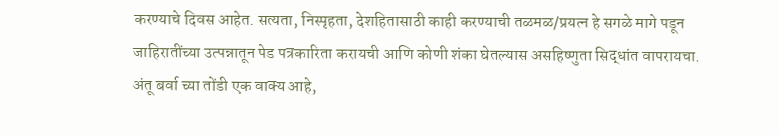करण्याचे दिवस आहेत. सत्यता, निस्पृहता, देशहितासाठी काही करण्याची तळमळ/प्रयत्न हे सगळे मागे पडून जाहिरातींच्या उत्पन्नातून पेड पत्रकारिता करायची आणि कोणी शंका घेतल्यास असहिष्णुता सिद्धांत वापरायचा. अंतू बर्वा च्या तोंडी एक वाक्य आहे,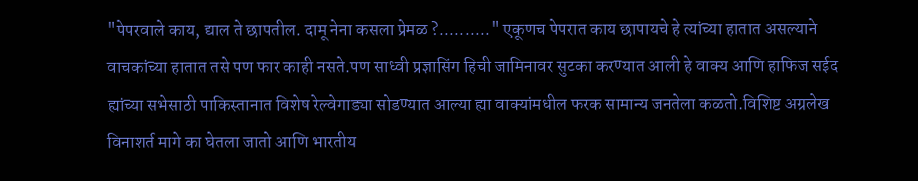"पेपरवाले काय, द्याल ते छापतील. दामू नेना कसला प्रेमळ ?.........." एकूणच पेपरात काय छापायचे हे त्यांच्या हातात असल्याने वाचकांच्या हातात तसे पण फार काही नसते.पण साध्वी प्रज्ञासिंग हिची जामिनावर सुटका करण्यात आली हे वाक्य आणि हाफिज सईद ह्यांच्या सभेसाठी पाकिस्तानात विशेष रेल्वेगाड्या सोडण्यात आल्या ह्या वाक्यांमधील फरक सामान्य जनतेला कळतो.विशिष्ट अग्रलेख विनाशर्त मागे का घेतला जातो आणि भारतीय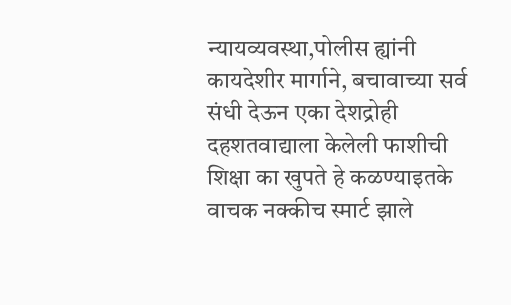न्यायव्यवस्था,पोलीस ह्यांनी कायदेशीर मार्गाने, बचावाच्या सर्व संधी देऊन एका देशद्रोही दहशतवाद्याला केलेली फाशीची शिक्षा का खुपते हे कळण्याइतके वाचक नक्कीच स्मार्ट झाले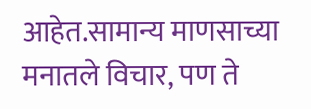आहेत.सामान्य माणसाच्या मनातले विचार, पण ते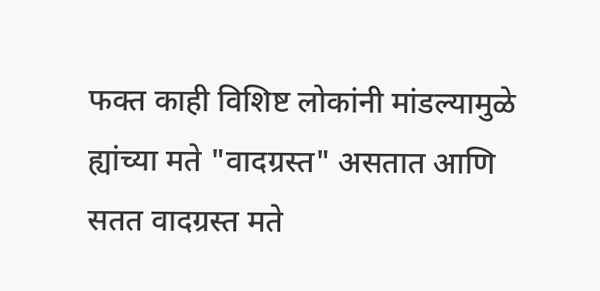फक्त काही विशिष्ट लोकांनी मांडल्यामुळे ह्यांच्या मते "वादग्रस्त" असतात आणि सतत वादग्रस्त मते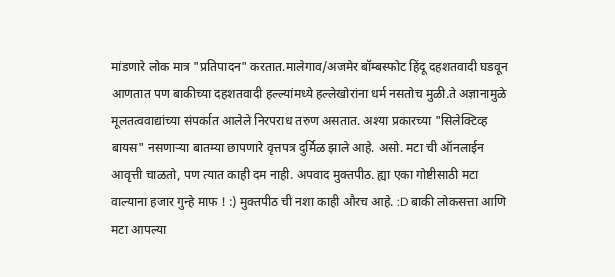मांडणारे लोक मात्र "प्रतिपादन" करतात.मालेगाव/अजमेर बॉम्बस्फोट हिंदू दहशतवादी घडवून आणतात पण बाकीच्या दहशतवादी हल्ल्यांमध्ये हल्लेखोरांना धर्म नसतोच मुळी.ते अज्ञानामुळे मूलतत्ववाद्यांच्या संपर्कात आलेले निरपराध तरुण असतात. अश्या प्रकारच्या "सिलेक्टिव्ह बायस" नसणाऱ्या बातम्या छापणारे वृत्तपत्र दुर्मिळ झाले आहे. असो. मटा ची ऑनलाईन आवृत्ती चाळतो, पण त्यात काही दम नाही. अपवाद मुक्तपीठ. ह्या एका गोष्टीसाठी मटा वाल्याना हजार गुन्हे माफ ! :) मुक्तपीठ ची नशा काही औरच आहे. :D बाकी लोकसत्ता आणि मटा आपल्या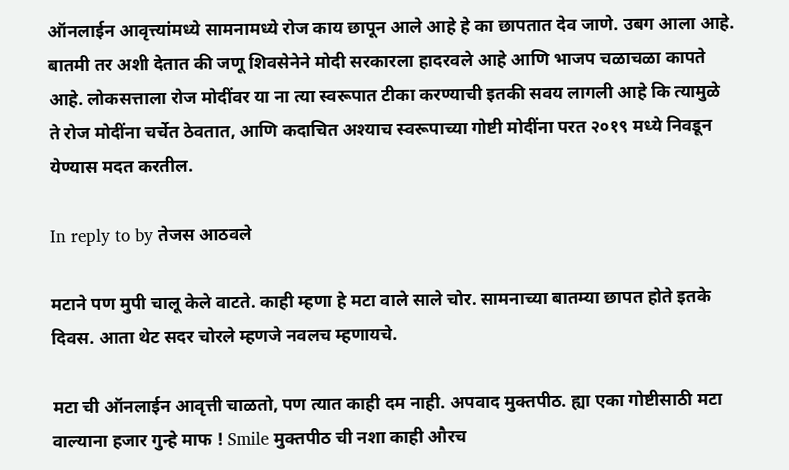ऑनलाईन आवृत्त्यांमध्ये सामनामध्ये रोज काय छापून आले आहे हे का छापतात देव जाणे. उबग आला आहे. बातमी तर अशी देतात की जणू शिवसेनेने मोदी सरकारला हादरवले आहे आणि भाजप चळाचळा कापते आहे. लोकसत्ताला रोज मोदींवर या ना त्या स्वरूपात टीका करण्याची इतकी सवय लागली आहे कि त्यामुळे ते रोज मोदींना चर्चेत ठेवतात, आणि कदाचित अश्याच स्वरूपाच्या गोष्टी मोदींना परत २०१९ मध्ये निवडून येण्यास मदत करतील.

In reply to by तेजस आठवले

मटाने पण मुपी चालू केले वाटते. काही म्हणा हे मटा वाले साले चोर. सामनाच्या बातम्या छापत होते इतके दिवस. आता थेट सदर चोरले म्हणजे नवलच म्हणायचे.

मटा ची ऑनलाईन आवृत्ती चाळतो, पण त्यात काही दम नाही. अपवाद मुक्तपीठ. ह्या एका गोष्टीसाठी मटा वाल्याना हजार गुन्हे माफ ! Smile मुक्तपीठ ची नशा काही औरच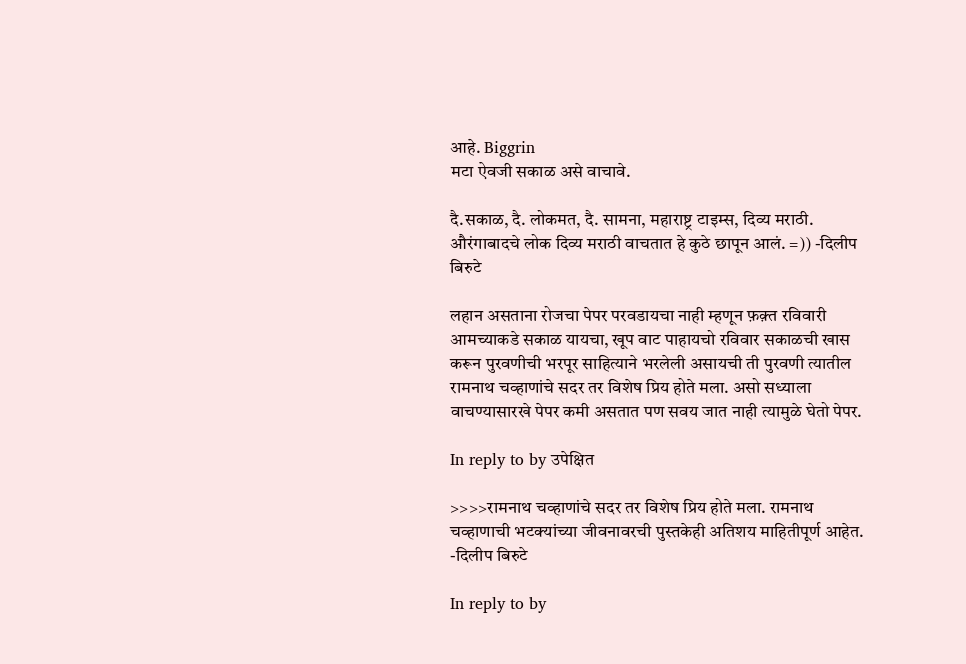आहे. Biggrin
मटा ऐवजी सकाळ असे वाचावे.

दै.सकाळ, दै. लोकमत, दै. सामना, महाराष्ट्र टाइम्स, दिव्य मराठी. औरंगाबादचे लोक दिव्य मराठी वाचतात हे कुठे छापून आलं. =)) -दिलीप बिरुटे

लहान असताना रोजचा पेपर परवडायचा नाही म्हणून फ़क़्त रविवारी आमच्याकडे सकाळ यायचा, खूप वाट पाहायचो रविवार सकाळची खास करून पुरवणीची भरपूर साहित्याने भरलेली असायची ती पुरवणी त्यातील रामनाथ चव्हाणांचे सदर तर विशेष प्रिय होते मला. असो सध्याला वाचण्यासारखे पेपर कमी असतात पण सवय जात नाही त्यामुळे घेतो पेपर.

In reply to by उपेक्षित

>>>>रामनाथ चव्हाणांचे सदर तर विशेष प्रिय होते मला. रामनाथ चव्हाणाची भटक्यांच्या जीवनावरची पुस्तकेही अतिशय माहितीपूर्ण आहेत. -दिलीप बिरुटे

In reply to by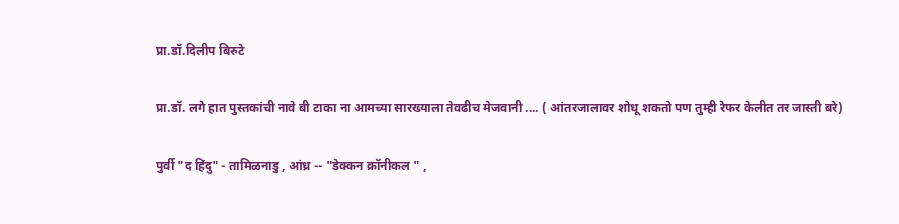प्रा.डॉ.दिलीप बिरुटे

प्रा.डॉ. लगे हात पुस्तकांची नावे बी टाका ना आमच्या सारख्याला तेवढीच मेजवानी .... ( आंतरजालावर शोधू शकतो पण तुम्ही रेफर केलीत तर जास्ती बरे)

पुर्वी "द हिंदु" - तामिळनाडु , आंध्र -- "डेक्कन क्रॉनीकल " ,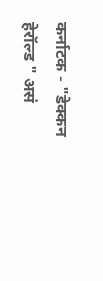कर्नाटक - "डेक्कन हेरॉल्ड " असं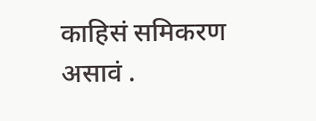काहिसं समिकरण असावं .